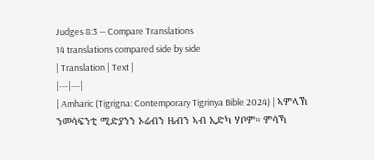Judges 8:3 — Compare Translations
14 translations compared side by side
| Translation | Text |
|---|---|
| Amharic (Tigrigna: Contemporary Tigrinya Bible 2024) | ኣምላኽ ንመሳፍንቲ ሚድያንን ኦሬብን ዜብን ኣብ ኢድካ ሃቦም። ምሳኻ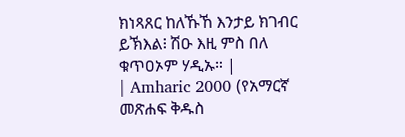ክነጻጸር ከለኹኸ እንታይ ክገብር ይኽእል፧ ሽዑ እዚ ምስ በለ ቁጥዐኦም ሃዲኡ። |
| Amharic 2000 (የአማርኛ መጽሐፍ ቅዱስ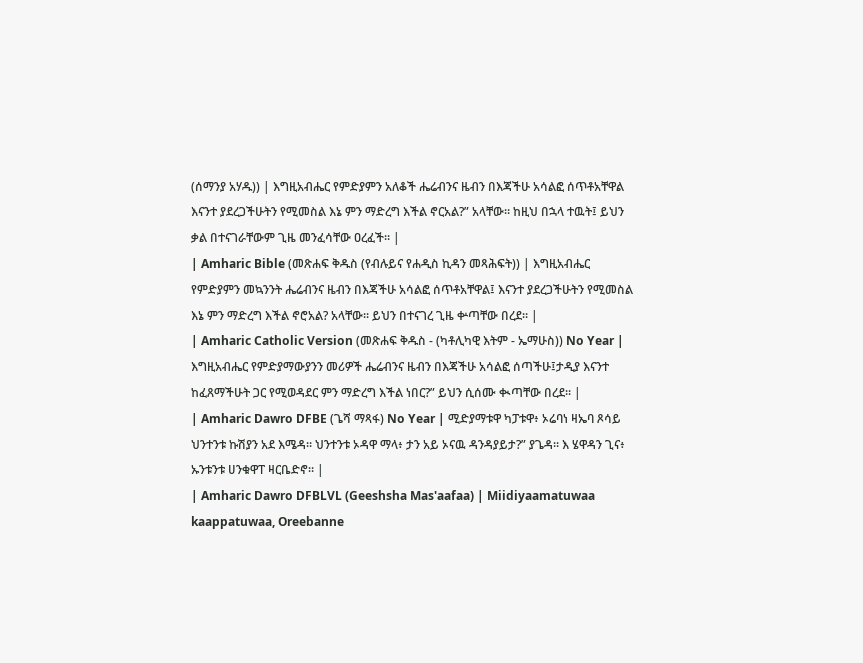(ሰማንያ አሃዱ)) | እግዚአብሔር የምድያምን አለቆች ሔሬብንና ዜብን በእጃችሁ አሳልፎ ሰጥቶአቸዋል እናንተ ያደረጋችሁትን የሚመስል እኔ ምን ማድረግ እችል ኖርአል?” አላቸው። ከዚህ በኋላ ተዉት፤ ይህን ቃል በተናገራቸውም ጊዜ መንፈሳቸው ዐረፈች። |
| Amharic Bible (መጽሐፍ ቅዱስ (የብሉይና የሐዲስ ኪዳን መጻሕፍት)) | እግዚአብሔር የምድያምን መኳንንት ሔሬብንና ዜብን በእጃችሁ አሳልፎ ሰጥቶአቸዋል፤ እናንተ ያደረጋችሁትን የሚመስል እኔ ምን ማድረግ እችል ኖሮአል? አላቸው። ይህን በተናገረ ጊዜ ቍጣቸው በረደ። |
| Amharic Catholic Version (መጽሐፍ ቅዱስ - (ካቶሊካዊ እትም - ኤማሁስ)) No Year | እግዚአብሔር የምድያማውያንን መሪዎች ሔሬብንና ዜብን በእጃችሁ አሳልፎ ሰጣችሁ፤ታዲያ እናንተ ከፈጸማችሁት ጋር የሚወዳደር ምን ማድረግ እችል ነበር?” ይህን ሲሰሙ ቊጣቸው በረደ። |
| Amharic Dawro DFBE (ጌሻ ማጻፋ) No Year | ሚድያማቱዋ ካፓቱዋ፥ ኦሬባነ ዛኤባ ጾሳይ ህንተንቱ ኩሽያን አደ እሜዳ። ህንተንቱ ኦዳዋ ማላ፥ ታን አይ ኦናዉ ዳንዳያይታ?” ያጌዳ። እ ሄዋዳን ጊና፥ ኡንቱንቱ ሀንቁዋፐ ዛርቤድኖ። |
| Amharic Dawro DFBLVL (Geeshsha Mas'aafaa) | Miidiyaamatuwaa kaappatuwaa, Oreebanne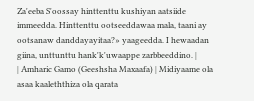Za'eeba S'oossay hinttenttu kushiyan aatsiide immeedda. Hinttenttu ootseeddawaa mala, taani ay ootsanaw danddayayitaa?» yaageedda. I hewaadan giina, unttunttu hank'k'uwaappe zarbbeeddino. |
| Amharic Gamo (Geeshsha Maxaafa) | Midiyaame ola asaa kaaleththiza ola qarata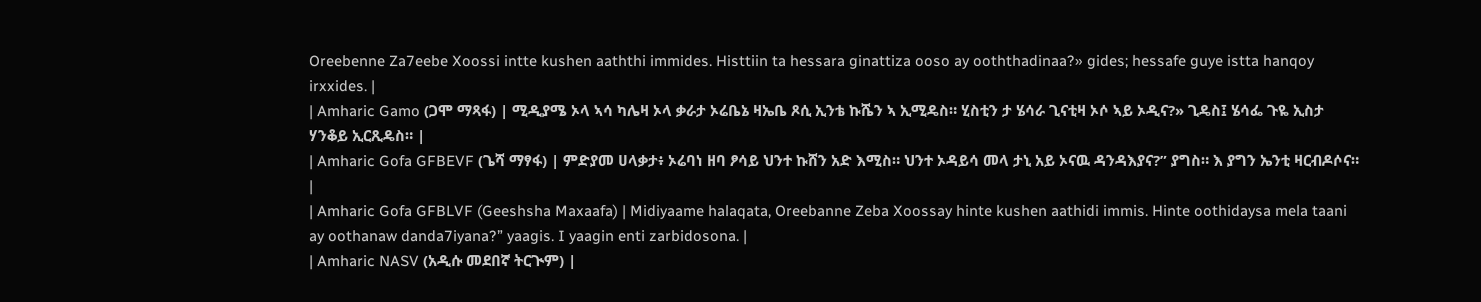Oreebenne Za7eebe Xoossi intte kushen aaththi immides. Histtiin ta hessara ginattiza ooso ay ooththadinaa?» gides; hessafe guye istta hanqoy irxxides. |
| Amharic Gamo (ጋሞ ማጻፋ) | ሚዲያሜ ኦላ ኣሳ ካሌዛ ኦላ ቃራታ ኦሬቤኔ ዛኤቤ ጾሲ ኢንቴ ኩሼን ኣ ኢሚዴስ። ሂስቲን ታ ሄሳራ ጊናቲዛ ኦሶ ኣይ ኦዲና?» ጊዴስ፤ ሄሳፌ ጉዬ ኢስታ ሃንቆይ ኢርጺዴስ። |
| Amharic Gofa GFBEVF (ጌሻ ማፃፋ) | ምድያመ ሀላቃታ፥ ኦሬባነ ዘባ ፆሳይ ህንተ ኩሸን አድ እሚስ። ህንተ ኦዳይሳ መላ ታኒ አይ ኦናዉ ዳንዳእያና?” ያግስ። እ ያግን ኤንቲ ዛርብዶሶና። |
| Amharic Gofa GFBLVF (Geeshsha Maxaafa) | Midiyaame halaqata, Oreebanne Zeba Xoossay hinte kushen aathidi immis. Hinte oothidaysa mela taani ay oothanaw danda7iyana?” yaagis. I yaagin enti zarbidosona. |
| Amharic NASV (አዲሱ መደበኛ ትርጒም) |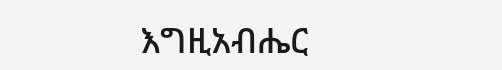እግዚአብሔር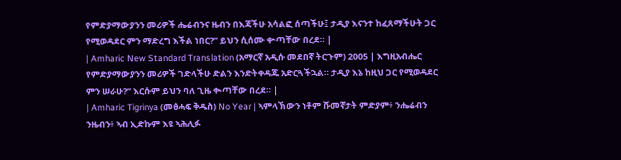የምድያማውያንን መሪዎች ሔሬብንና ዜብን በእጃችሁ አሳልፎ ሰጣችሁ፤ ታዲያ እናንተ ከፈጸማችሁት ጋር የሚወዳደር ምን ማድረግ እችል ነበር?” ይህን ሲሰሙ ቍጣቸው በረደ። |
| Amharic New Standard Translation (አማርኛ አዲሱ መደበኛ ትርጉም) 2005 | እግዚአብሔር የምድያማውያንን መሪዎች ገድላችሁ ድልን እንድትቀዳጁ አድርጓችኋል። ታዲያ እኔ ከዚህ ጋር የሚወዳደር ምን ሠራሁ?” እርሱም ይህን ባለ ጊዜ ቊጣቸው በረደ። |
| Amharic Tigrinya (መፅሓፍ ቅዱስ) No Year | ኣምላኽውን ነቶም ሹመኛታት ምድያም፥ ንሔሬብን ንዜብን፥ ኣብ ኢድኩም እዩ ኣሕሊፉ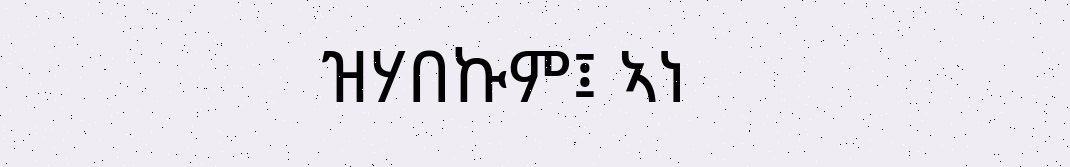ዝሃበኩም፤ ኣነ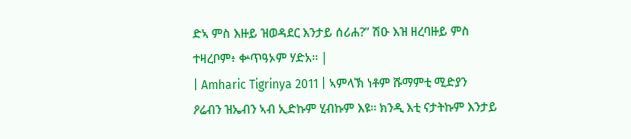ድኣ ምስ እዙይ ዝወዳደር እንታይ ሰሪሐ?” ሽዑ እዝ ዘረባዙይ ምስ ተዛረቦም፥ ቍጥዓኦም ሃድአ። |
| Amharic Tigrinya 2011 | ኣምላኽ ነቶም ሹማምቲ ሚድያን ዖሬብን ዝኤብን ኣብ ኢድኩም ሂብኩም እዩ። ክንዲ እቲ ናታትኩም እንታይ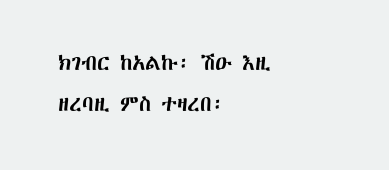ክገብር ከአልኩ፡ ሽዑ እዚ ዘረባዚ ምስ ተዛረበ፡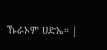ኹራኦም ሀድኤ። |